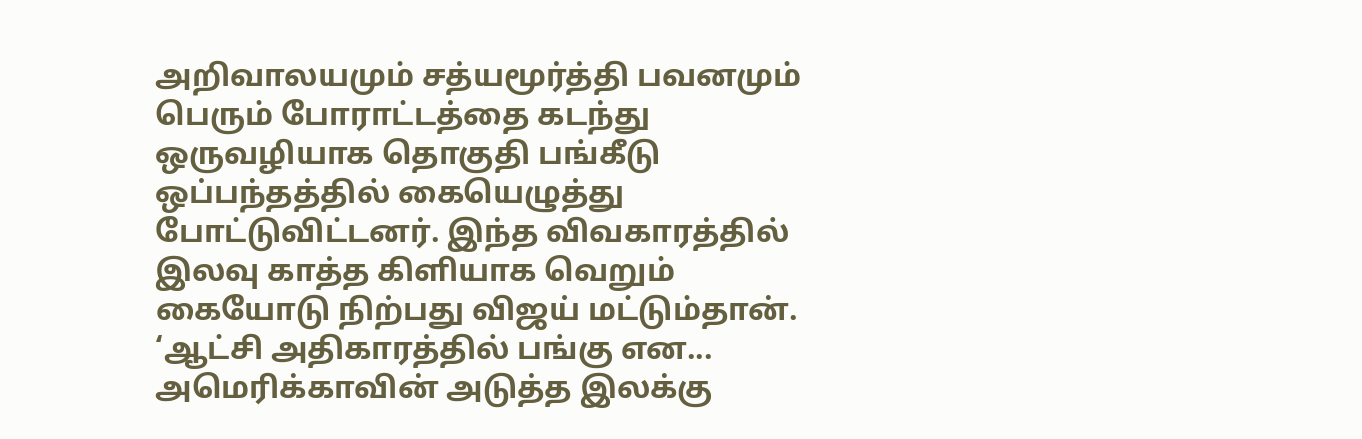அறிவாலயமும் சத்யமூர்த்தி பவனமும் பெரும் போராட்டத்தை கடந்து ஒருவழியாக தொகுதி பங்கீடு ஒப்பந்தத்தில் கையெழுத்து போட்டுவிட்டனர். இந்த விவகாரத்தில் இலவு காத்த கிளியாக வெறும் கையோடு நிற்பது விஜய் மட்டும்தான். ‘ஆட்சி அதிகாரத்தில் பங்கு என...
அமெரிக்காவின் அடுத்த இலக்கு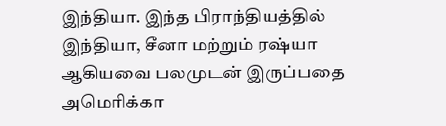இந்தியா. இந்த பிராந்தியத்தில் இந்தியா, சீனா மற்றும் ரஷ்யா ஆகியவை பலமுடன் இருப்பதை அமெரிக்கா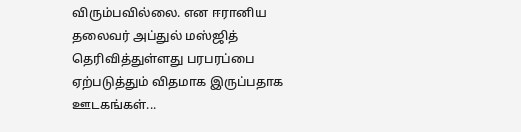விரும்பவில்லை. என ஈரானிய தலைவர் அப்துல் மஸ்ஜித் தெரிவித்துள்ளது பரபரப்பை ஏற்படுத்தும் விதமாக இருப்பதாக ஊடகங்கள்...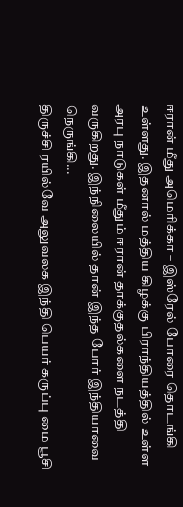ஈரான் மீது அமெரிக்கா – இஸ்ரேல் போரை தொடங்கி உள்ளது. இதனால் மத்திய கிழக்கு பிராந்தியத்தில் உள்ள அரபு நாடுகள் மீதும் ஈரான் தாக்குதல்களை நடத்தி வருகிறது. இந்நிலையில் தான் இந்த போர் இந்தியாவை நெருங்கி...
திருச்சி ரயில்வே அலுவலக இந்தி பெயர் கருப்பு மை பூசி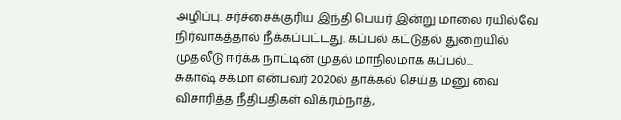அழிப்பு. சர்ச்சைக்குரிய இந்தி பெயர் இன்று மாலை ரயில்வே நிர்வாகத்தால் நீக்கப்பட்டது. கப்பல் கட்டுதல் துறையில் முதலீடு ஈர்க்க நாட்டின் முதல் மாநிலமாக கப்பல்...
சுகாஷ் சக்மா என்பவர் 2020ல் தாக்கல் செய்த மனு வை விசாரித்த நீதிபதிகள் விக்ரம்நாத்,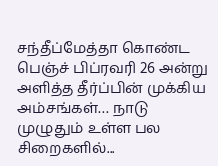சந்தீப்மேத்தா கொண்ட பெஞ்ச் பிப்ரவரி 26 அன்று அளித்த தீர்ப்பின் முக்கிய அம்சங்கள்… நாடு முழுதும் உள்ள பல சிறைகளில்...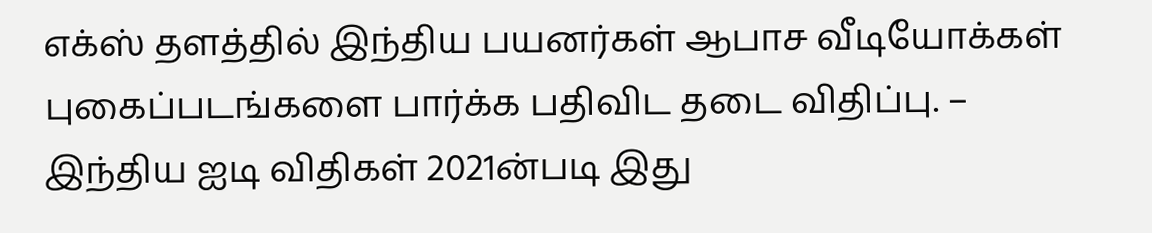எக்ஸ் தளத்தில் இந்திய பயனர்கள் ஆபாச வீடியோக்கள் புகைப்படங்களை பார்க்க பதிவிட தடை விதிப்பு. – இந்திய ஐடி விதிகள் 2021ன்படி இது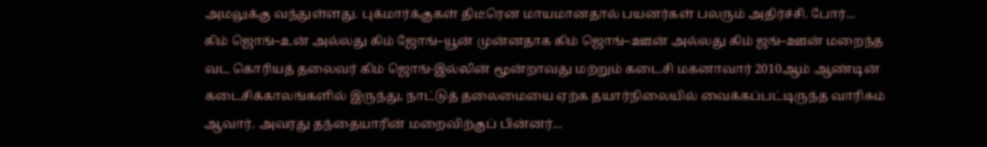அமலுக்கு வந்துள்ளது. புக்மார்க்குகள் திடீரென மாயமானதால் பயனர்கள் பலரும் அதிர்ச்சி. போர்...
கிம் ஜொங்–உன் அல்லது கிம் ஜோங்–யூன் முன்னதாக கிம் ஜொங்–ஊன் அல்லது கிம் ஜங்–ஊன் மறைந்த வட கொரியத் தலைவர் கிம் ஜொங்-இல்லின் மூன்றாவது மற்றும் கடைசி மகனாவார் 2010ஆம் ஆண்டின் கடைசிக்காலங்களில் இருந்து, நாட்டுத் தலைமையை ஏற்க தயார்நிலையில் வைக்கப்பட்டிருந்த வாரிசும் ஆவார். அவரது தந்தையாரின் மறைவிற்குப் பின்னர்...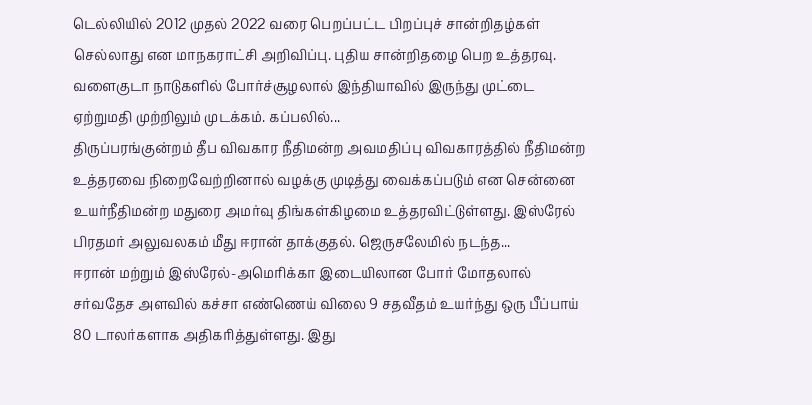டெல்லியில் 2012 முதல் 2022 வரை பெறப்பட்ட பிறப்புச் சான்றிதழ்கள் செல்லாது என மாநகராட்சி அறிவிப்பு. புதிய சான்றிதழை பெற உத்தரவு. வளைகுடா நாடுகளில் போர்ச்சூழலால் இந்தியாவில் இருந்து முட்டை ஏற்றுமதி முற்றிலும் முடக்கம். கப்பலில்...
திருப்பரங்குன்றம் தீப விவகார நீதிமன்ற அவமதிப்பு விவகாரத்தில் நீதிமன்ற உத்தரவை நிறைவேற்றினால் வழக்கு முடித்து வைக்கப்படும் என சென்னை உயர்நீதிமன்ற மதுரை அமர்வு திங்கள்கிழமை உத்தரவிட்டுள்ளது. இஸ்ரேல் பிரதமர் அலுவலகம் மீது ஈரான் தாக்குதல். ஜெருசலேமில் நடந்த...
ஈரான் மற்றும் இஸ்ரேல்-அமெரிக்கா இடையிலான போர் மோதலால் சர்வதேச அளவில் கச்சா எண்ணெய் விலை 9 சதவீதம் உயர்ந்து ஒரு பீப்பாய் 80 டாலர்களாக அதிகரித்துள்ளது. இது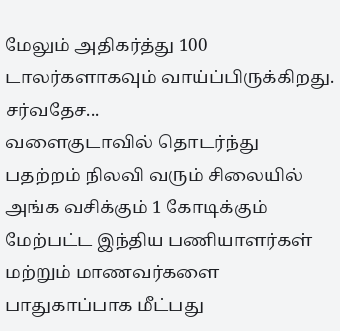மேலும் அதிகர்த்து 100 டாலர்களாகவும் வாய்ப்பிருக்கிறது. சர்வதேச...
வளைகுடாவில் தொடர்ந்து பதற்றம் நிலவி வரும் சிலையில் அங்க வசிக்கும் 1 கோடிக்கும் மேற்பட்ட இந்திய பணியாளர்கள் மற்றும் மாணவர்களை பாதுகாப்பாக மீட்பது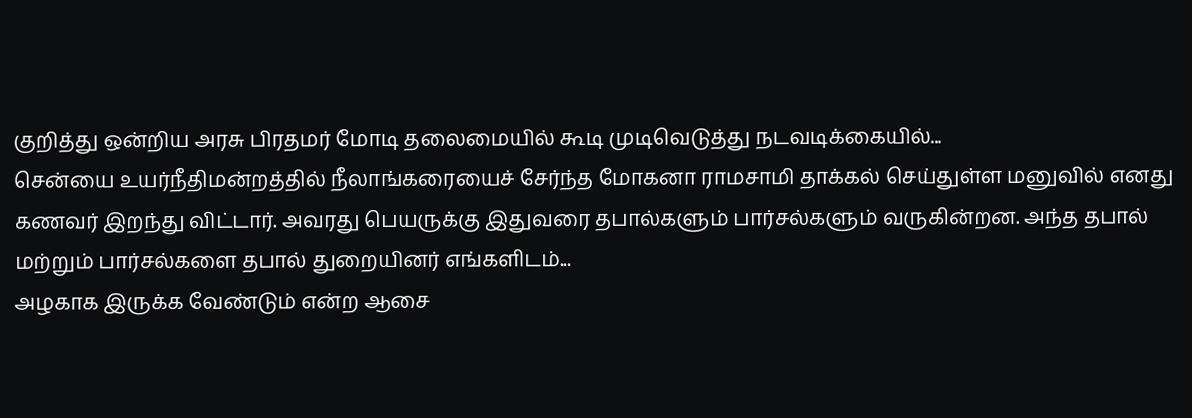குறித்து ஒன்றிய அரசு பிரதமர் மோடி தலைமையில் கூடி முடிவெடுத்து நடவடிக்கையில்...
சென்யை உயர்நீதிமன்றத்தில் நீலாங்கரையைச் சேர்ந்த மோகனா ராமசாமி தாக்கல் செய்துள்ள மனுவில் எனது கணவர் இறந்து விட்டார். அவரது பெயருக்கு இதுவரை தபால்களும் பார்சல்களும் வருகின்றன. அந்த தபால் மற்றும் பார்சல்களை தபால் துறையினர் எங்களிடம்...
அழகாக இருக்க வேண்டும் என்ற ஆசை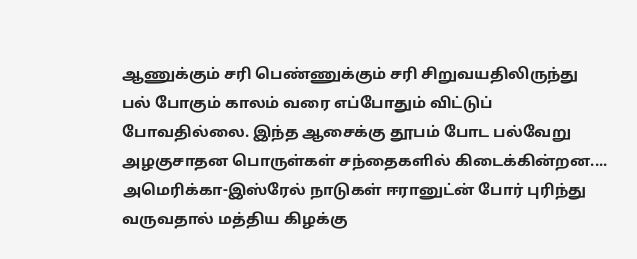ஆணுக்கும் சரி பெண்ணுக்கும் சரி சிறுவயதிலிருந்து பல் போகும் காலம் வரை எப்போதும் விட்டுப் போவதில்லை. இந்த ஆசைக்கு தூபம் போட பல்வேறு அழகுசாதன பொருள்கள் சந்தைகளில் கிடைக்கின்றன....
அமெரிக்கா-இஸ்ரேல் நாடுகள் ஈரானுட்ன் போர் புரிந்து வருவதால் மத்திய கிழக்கு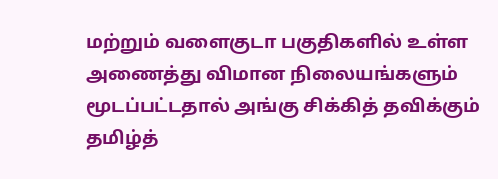மற்றும் வளைகுடா பகுதிகளில் உள்ள அணைத்து விமான நிலையங்களும் மூடப்பட்டதால் அங்கு சிக்கித் தவிக்கும் தமிழ்த்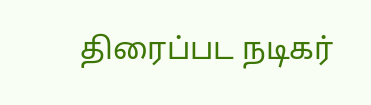திரைப்பட நடிகர்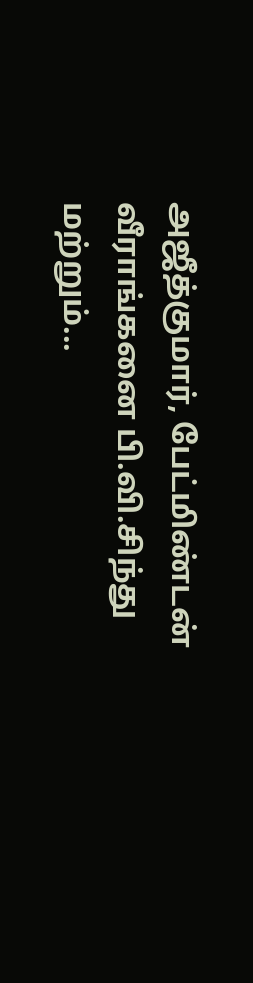அஜீத்குமார், பேட்மிண்டன் வீராங்கனை பி.வி.சிந்து மற்றும்...